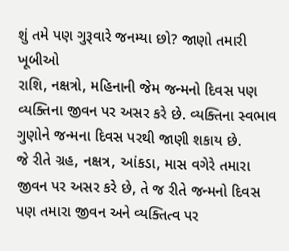શું તમે પણ ગુરૂવારે જનમ્યા છો? જાણો તમારી ખૂબીઓ
રાશિ, નક્ષત્રો, મહિનાની જેમ જન્મનો દિવસ પણ વ્યક્તિના જીવન પર અસર કરે છે. વ્યક્તિના સ્વભાવ ગુણોને જન્મના દિવસ પરથી જાણી શકાય છે.
જે રીતે ગ્રહ, નક્ષત્ર, આંકડા, માસ વગેરે તમારા જીવન પર અસર કરે છે, તે જ રીતે જન્મનો દિવસ પણ તમારા જીવન અને વ્યક્તિત્વ પર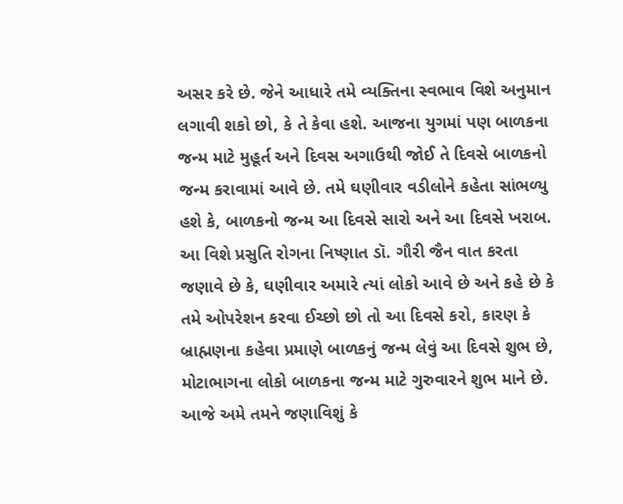અસર કરે છે. જેને આધારે તમે વ્યક્તિના સ્વભાવ વિશે અનુમાન લગાવી શકો છો, કે તે કેવા હશે. આજના યુગમાં પણ બાળકના જન્મ માટે મુહૂર્ત અને દિવસ અગાઉથી જોઈ તે દિવસે બાળકનો જન્મ કરાવામાં આવે છે. તમે ઘણીવાર વડીલોને કહેતા સાંભળ્યુ હશે કે, બાળકનો જન્મ આ દિવસે સારો અને આ દિવસે ખરાબ.
આ વિશે પ્રસુતિ રોગના નિષ્ણાત ડૉ. ગૌરી જૈન વાત કરતા જણાવે છે કે, ઘણીવાર અમારે ત્યાં લોકો આવે છે અને કહે છે કે તમે ઓપરેશન કરવા ઈચ્છો છો તો આ દિવસે કરો, કારણ કે બ્રાહ્મણના કહેવા પ્રમાણે બાળકનું જન્મ લેવું આ દિવસે શુભ છે, મોટાભાગના લોકો બાળકના જન્મ માટે ગુરુવારને શુભ માને છે. આજે અમે તમને જણાવિશું કે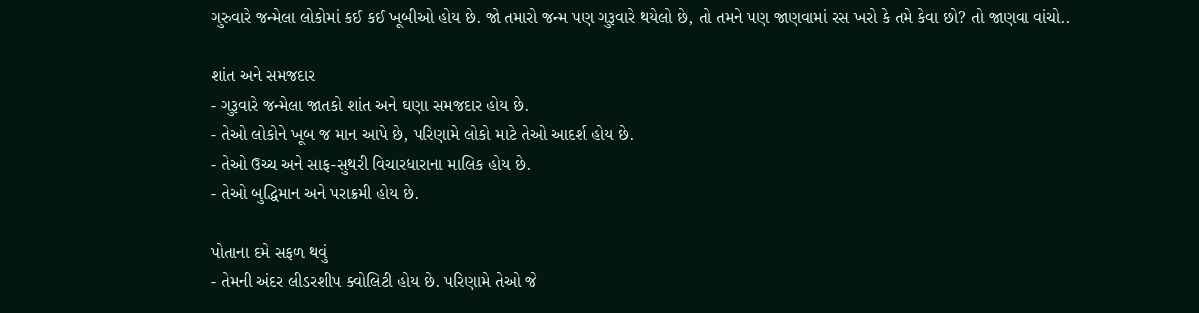ગુરુવારે જન્મેલા લોકોમાં કઈ કઈ ખૂબીઓ હોય છે. જો તમારો જન્મ પણ ગુરૂવારે થયેલો છે, તો તમને પણ જાણવામાં રસ ખરો કે તમે કેવા છો? તો જાણવા વાંચો..

શાંત અને સમજદાર
- ગુરૂવારે જન્મેલા જાતકો શાંત અને ઘણા સમજદાર હોય છે.
- તેઓ લોકોને ખૂબ જ માન આપે છે, પરિણામે લોકો માટે તેઓ આદર્શ હોય છે.
- તેઓ ઉચ્ચ અને સાફ-સુથરી વિચારધારાના માલિક હોય છે.
- તેઓ બુદ્ધિમાન અને પરાક્રમી હોય છે.

પોતાના દમે સફળ થવું
- તેમની અંદર લીડરશીપ ક્વોલિટી હોય છે. પરિણામે તેઓ જે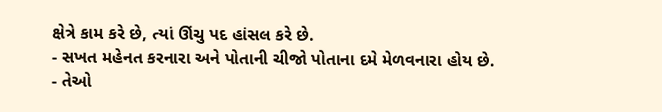ક્ષેત્રે કામ કરે છે, ત્યાં ઊંચુ પદ હાંસલ કરે છે.
- સખત મહેનત કરનારા અને પોતાની ચીજો પોતાના દમે મેળવનારા હોય છે.
- તેઓ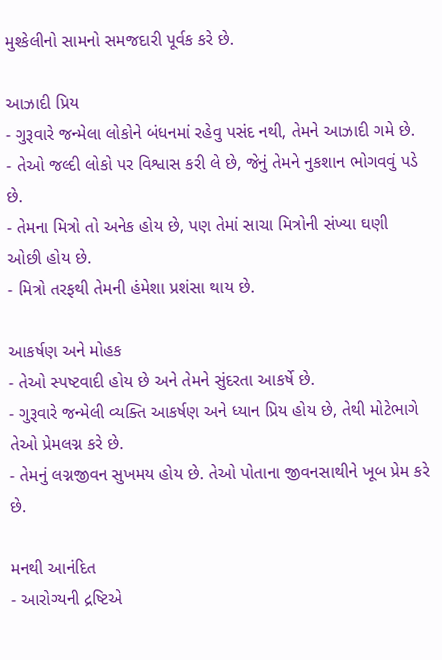મુશ્કેલીનો સામનો સમજદારી પૂર્વક કરે છે.

આઝાદી પ્રિય
- ગુરૂવારે જન્મેલા લોકોને બંધનમાં રહેવુ પસંદ નથી, તેમને આઝાદી ગમે છે.
- તેઓ જલ્દી લોકો પર વિશ્વાસ કરી લે છે, જેનું તેમને નુકશાન ભોગવવું પડે છે.
- તેમના મિત્રો તો અનેક હોય છે, પણ તેમાં સાચા મિત્રોની સંખ્યા ઘણી ઓછી હોય છે.
- મિત્રો તરફથી તેમની હંમેશા પ્રશંસા થાય છે.

આકર્ષણ અને મોહક
- તેઓ સ્પષ્ટવાદી હોય છે અને તેમને સુંદરતા આકર્ષે છે.
- ગુરૂવારે જન્મેલી વ્યક્તિ આકર્ષણ અને ધ્યાન પ્રિય હોય છે, તેથી મોટેભાગે તેઓ પ્રેમલગ્ન કરે છે.
- તેમનું લગ્નજીવન સુખમય હોય છે. તેઓ પોતાના જીવનસાથીને ખૂબ પ્રેમ કરે છે.

મનથી આનંદિત
- આરોગ્યની દ્રષ્ટિએ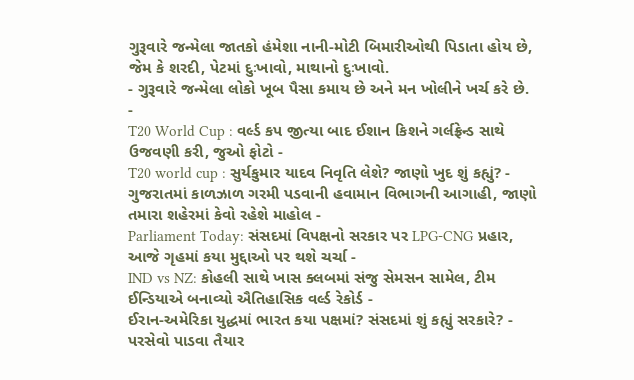ગુરૂવારે જન્મેલા જાતકો હંમેશા નાની-મોટી બિમારીઓથી પિડાતા હોય છે, જેમ કે શરદી, પેટમાં દુઃખાવો, માથાનો દુઃખાવો.
- ગુરૂવારે જન્મેલા લોકો ખૂબ પૈસા કમાય છે અને મન ખોલીને ખર્ચ કરે છે.
-
T20 World Cup : વર્લ્ડ કપ જીત્યા બાદ ઈશાન કિશને ગર્લફ્રેન્ડ સાથે ઉજવણી કરી, જુઓ ફોટો -
T20 world cup : સુર્યકુમાર યાદવ નિવૃતિ લેશે? જાણો ખુદ શું કહ્યું? -
ગુજરાતમાં કાળઝાળ ગરમી પડવાની હવામાન વિભાગની આગાહી, જાણો તમારા શહેરમાં કેવો રહેશે માહોલ -
Parliament Today: સંસદમાં વિપક્ષનો સરકાર પર LPG-CNG પ્રહાર, આજે ગૃહમાં કયા મુદ્દાઓ પર થશે ચર્ચા -
IND vs NZ: કોહલી સાથે ખાસ ક્લબમાં સંજુ સેમસન સામેલ, ટીમ ઈન્ડિયાએ બનાવ્યો ઐતિહાસિક વર્લ્ડ રેકોર્ડ -
ઈરાન-અમેરિકા યુદ્ધમાં ભારત કયા પક્ષમાં? સંસદમાં શું કહ્યું સરકારે? -
પરસેવો પાડવા તૈયાર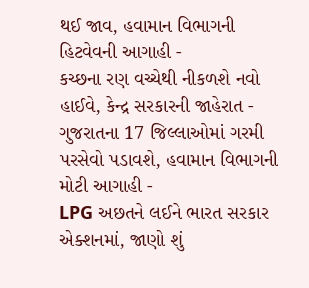થઈ જાવ, હવામાન વિભાગની હિટવેવની આગાહી -
કચ્છના રણ વચ્ચેથી નીકળશે નવો હાઈવે, કેન્દ્ર સરકારની જાહેરાત -
ગુજરાતના 17 જિલ્લાઓમાં ગરમી પરસેવો પડાવશે, હવામાન વિભાગની મોટી આગાહી -
LPG અછતને લઈને ભારત સરકાર એક્શનમાં, જાણો શું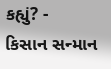કહ્યું? -
કિસાન સન્માન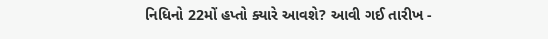નિધિનો 22મોં હપ્તો ક્યારે આવશે? આવી ગઈ તારીખ -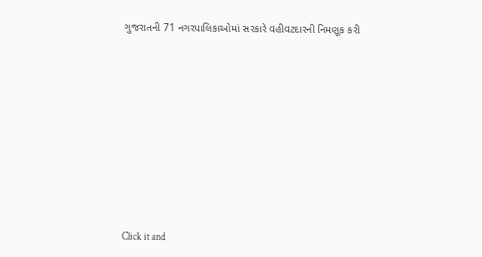ગુજરાતની 71 નગરપાલિકાઓમાં સરકારે વહીવટદારની નિમણૂક કરી










Click it and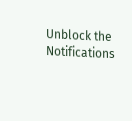Unblock the Notifications